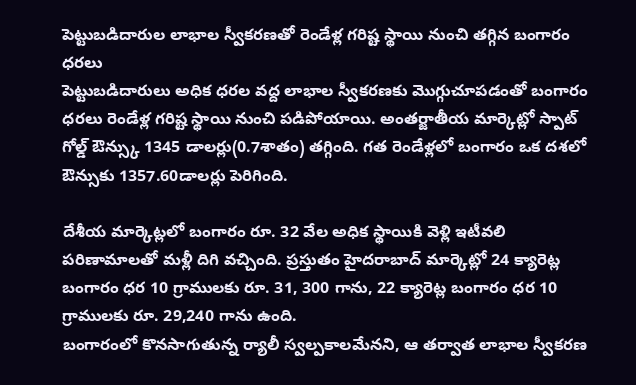పెట్టుబడిదారుల లాభాల స్వీకరణతో రెండేళ్ల గరిష్ట స్థాయి నుంచి తగ్గిన బంగారం ధరలు
పెట్టుబడిదారులు అధిక ధరల వద్ద లాభాల స్వీకరణకు మొగ్గుచూపడంతో బంగారం ధరలు రెండేళ్ల గరిష్ట స్థాయి నుంచి పడిపోయాయి. అంతర్జాతీయ మార్కెట్లో స్పాట్ గోల్డ్ ఔన్స్కు 1345 డాలర్లు(0.7శాతం) తగ్గింది. గత రెండేళ్లలో బంగారం ఒక దశలో ఔన్సుకు 1357.60డాలర్లు పెరిగింది.

దేశీయ మార్కెట్లలో బంగారం రూ. 32 వేల అధిక స్థాయికి వెళ్లి ఇటీవలి పరిణామాలతో మళ్లీ దిగి వచ్చింది. ప్రస్తుతం హైదరాబాద్ మార్కెట్లో 24 క్యారెట్ల బంగారం ధర 10 గ్రాములకు రూ. 31, 300 గాను, 22 క్యారెట్ల బంగారం ధర 10 గ్రాములకు రూ. 29,240 గాను ఉంది.
బంగారంలో కొనసాగుతున్న ర్యాలీ స్వల్పకాలమేనని, ఆ తర్వాత లాభాల స్వీకరణ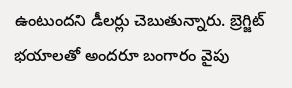ఉంటుందని డీలర్లు చెబుతున్నారు. బ్రెగ్జిట్ భయాలతో అందరూ బంగారం వైపు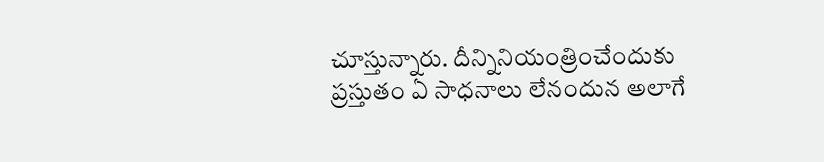చూస్తున్నారు. దీన్నినియంత్రించేందుకు ప్రస్తుతం ఏ సాధనాలు లేనందున అలాగే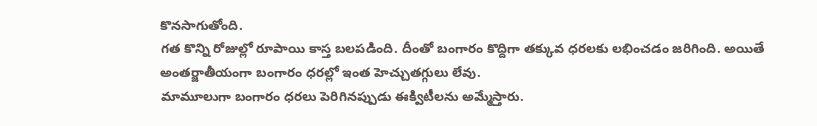కొనసాగుతోంది.
గత కొన్ని రోజుల్లో రూపాయి కాస్త బలపడింది. దీంతో బంగారం కొద్దిగా తక్కువ ధరలకు లభించడం జరిగింది. అయితే అంతర్జాతీయంగా బంగారం ధరల్లో ఇంత హెచ్చుతగ్గులు లేవు.
మామూలుగా బంగారం ధరలు పెరిగినప్పుడు ఈక్విటీలను అమ్మేస్తారు.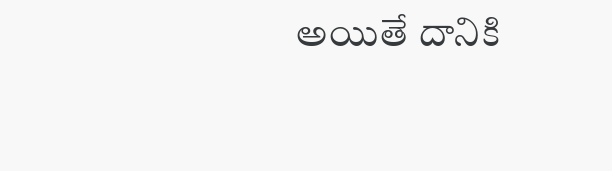అయితే దానికి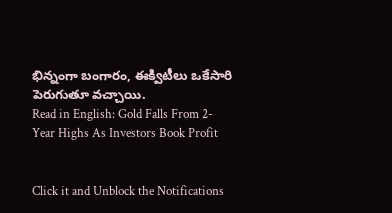భిన్నంగా బంగారం, ఈక్విటీలు ఒకేసారి పెరుగుతూ వచ్చాయి.
Read in English: Gold Falls From 2-Year Highs As Investors Book Profit


Click it and Unblock the Notifications